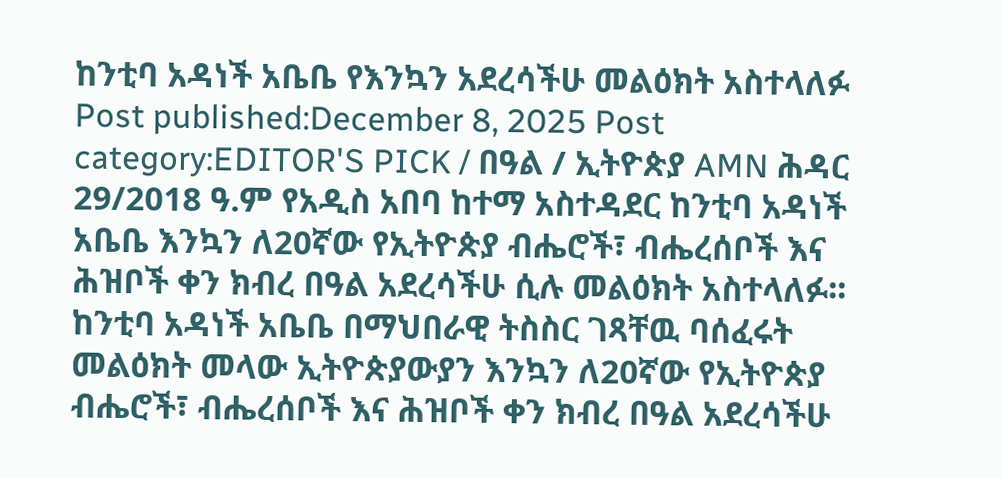ከንቲባ አዳነች አቤቤ የእንኳን አደረሳችሁ መልዕክት አስተላለፉ Post published:December 8, 2025 Post category:EDITOR'S PICK / በዓል / ኢትዮጵያ AMN ሕዳር 29/2018 ዓ.ም የአዲስ አበባ ከተማ አስተዳደር ከንቲባ አዳነች አቤቤ እንኳን ለ20ኛው የኢትዮጵያ ብሔሮች፣ ብሔረሰቦች እና ሕዝቦች ቀን ክብረ በዓል አደረሳችሁ ሲሉ መልዕክት አስተላለፉ፡፡ ከንቲባ አዳነች አቤቤ በማህበራዊ ትስስር ገጻቸዉ ባሰፈሩት መልዕክት መላው ኢትዮጵያውያን እንኳን ለ20ኛው የኢትዮጵያ ብሔሮች፣ ብሔረሰቦች እና ሕዝቦች ቀን ክብረ በዓል አደረሳችሁ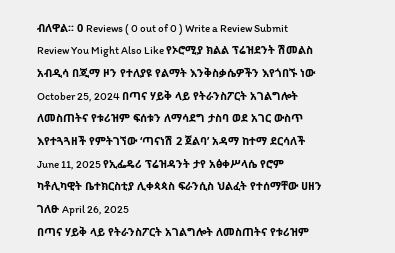ብለዋል፡፡ 0 Reviews ( 0 out of 0 ) Write a Review Submit Review You Might Also Like የኦሮሚያ ክልል ፕሬዝደንት ሽመልስ አብዲሳ በጂማ ዞን የተለያዩ የልማት እንቅስቃሴዎችን እየጎበኙ ነው October 25, 2024 በጣና ሃይቅ ላይ የትራንስፖርት አገልግሎት ለመስጠትና የቱሪዝም ፍሰቱን ለማሳደግ ታስባ ወደ አገር ውስጥ እየተጓጓዘች የምትገኘው ‘ጣናነሽ 2 ጀልባ’ አዳማ ከተማ ደርሳለች June 11, 2025 የኢፌዴሪ ፕሬዝዳንት ታየ አፅቀሥላሴ የሮም ካቶሊካዊት ቤተክርስቲያ ሊቀጳጳስ ፍራንሲስ ህልፈት የተሰማቸው ሀዘን ገለፁ April 26, 2025
በጣና ሃይቅ ላይ የትራንስፖርት አገልግሎት ለመስጠትና የቱሪዝም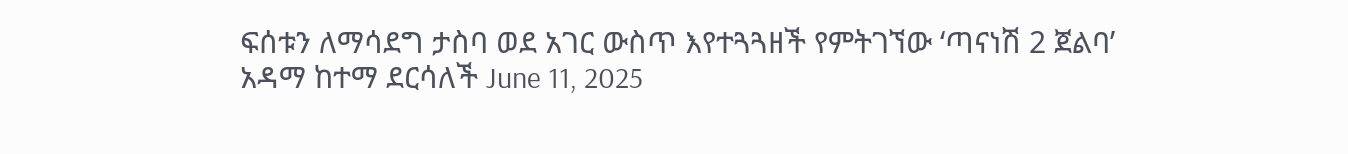ፍሰቱን ለማሳደግ ታስባ ወደ አገር ውስጥ እየተጓጓዘች የምትገኘው ‘ጣናነሽ 2 ጀልባ’ አዳማ ከተማ ደርሳለች June 11, 2025